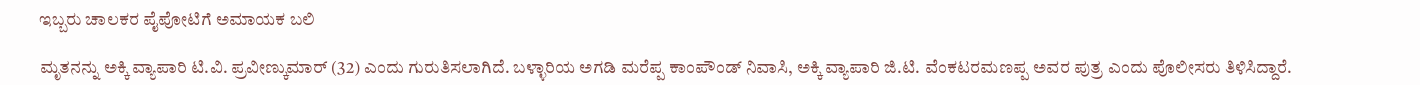ಇಬ್ಬರು ಚಾಲಕರ ಪೈಪೋಟಿಗೆ ಅಮಾಯಕ ಬಲಿ

ಮೃತನನ್ನು ಅಕ್ಕಿ ವ್ಯಾಪಾರಿ ಟಿ.ವಿ. ಪ್ರವೀಣ್ಕುಮಾರ್ (32) ಎಂದು ಗುರುತಿಸಲಾಗಿದೆ. ಬಳ್ಳಾರಿಯ ಅಗಡಿ ಮರೆಪ್ಪ ಕಾಂಪೌಂಡ್ ನಿವಾಸಿ, ಅಕ್ಕಿ ವ್ಯಾಪಾರಿ ಜಿ.ಟಿ. ವೆಂಕಟರಮಣಪ್ಪ ಅವರ ಪುತ್ರ ಎಂದು ಪೊಲೀಸರು ತಿಳಿಸಿದ್ದಾರೆ.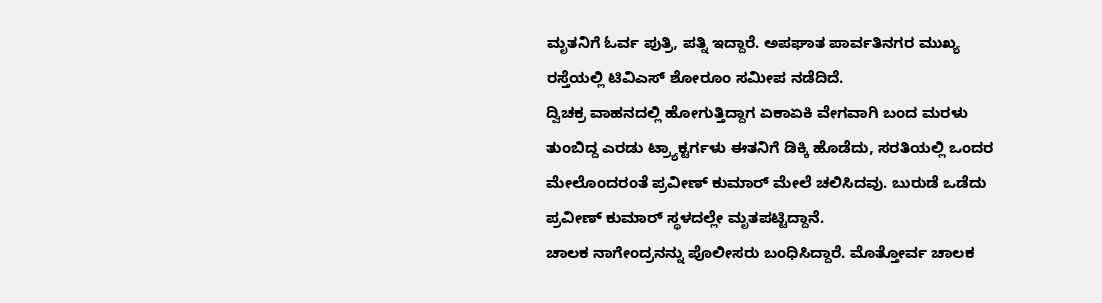ಮೃತನಿಗೆ ಓರ್ವ ಪುತ್ರಿ, ಪತ್ನಿ ಇದ್ದಾರೆ. ಅಪಘಾತ ಪಾರ್ವತಿನಗರ ಮುಖ್ಯ ರಸ್ತೆಯಲ್ಲಿ ಟಿವಿಎಸ್ ಶೋರೂಂ ಸಮೀಪ ನಡೆದಿದೆ.
ದ್ವಿಚಕ್ರ ವಾಹನದಲ್ಲಿ ಹೋಗುತ್ತಿದ್ದಾಗ ಏಕಾಏಕಿ ವೇಗವಾಗಿ ಬಂದ ಮರಳು ತುಂಬಿದ್ದ ಎರಡು ಟ್ರ್ಯಾಕ್ಟರ್ಗಳು ಈತನಿಗೆ ಡಿಕ್ಕಿ ಹೊಡೆದು, ಸರತಿಯಲ್ಲಿ ಒಂದರ ಮೇಲೊಂದರಂತೆ ಪ್ರವೀಣ್ ಕುಮಾರ್ ಮೇಲೆ ಚಲಿಸಿದವು. ಬುರುಡೆ ಒಡೆದು ಪ್ರವೀಣ್ ಕುಮಾರ್ ಸ್ಥಳದಲ್ಲೇ ಮೃತಪಟ್ಟಿದ್ದಾನೆ.
ಚಾಲಕ ನಾಗೇಂದ್ರನನ್ನು ಪೊಲೀಸರು ಬಂಧಿಸಿದ್ದಾರೆ. ಮೊತ್ತೋರ್ವ ಚಾಲಕ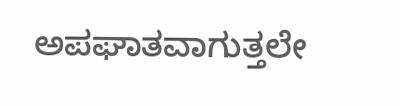ಅಪಘಾತವಾಗುತ್ತಲೇ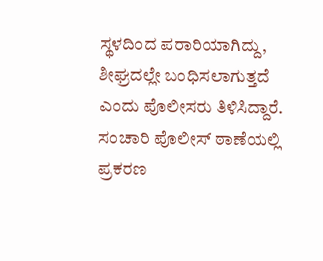ಸ್ಥಳದಿಂದ ಪರಾರಿಯಾಗಿದ್ದು, ಶೀಘ್ರದಲ್ಲೇ ಬಂಧಿಸಲಾಗುತ್ತದೆ ಎಂದು ಪೊಲೀಸರು ತಿಳಿಸಿದ್ದಾರೆ. ಸಂಚಾರಿ ಪೊಲೀಸ್ ಠಾಣೆಯಲ್ಲಿ ಪ್ರಕರಣ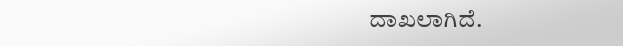ದಾಖಲಾಗಿದೆ.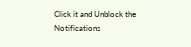Click it and Unblock the Notifications